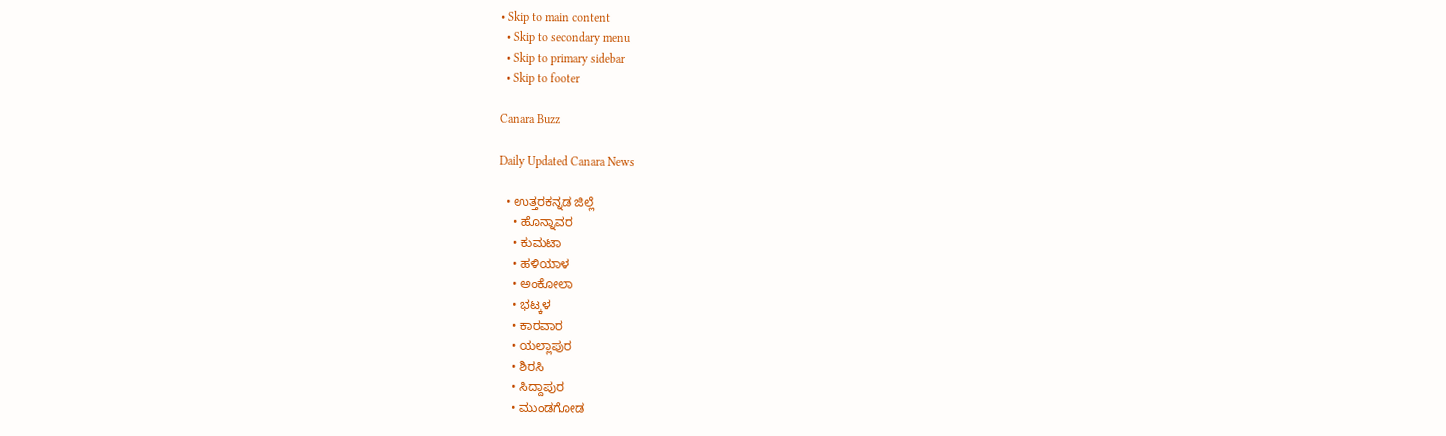• Skip to main content
  • Skip to secondary menu
  • Skip to primary sidebar
  • Skip to footer

Canara Buzz

Daily Updated Canara News

  • ಉತ್ತರಕನ್ನಡ ಜಿಲ್ಲೆ
    • ಹೊನ್ನಾವರ
    • ಕುಮಟಾ
    • ಹಳಿಯಾಳ
    • ಅಂಕೋಲಾ
    • ಭಟ್ಕಳ
    • ಕಾರವಾರ
    • ಯಲ್ಲಾಪುರ
    • ಶಿರಸಿ
    • ಸಿದ್ದಾಪುರ
    • ಮುಂಡಗೋಡ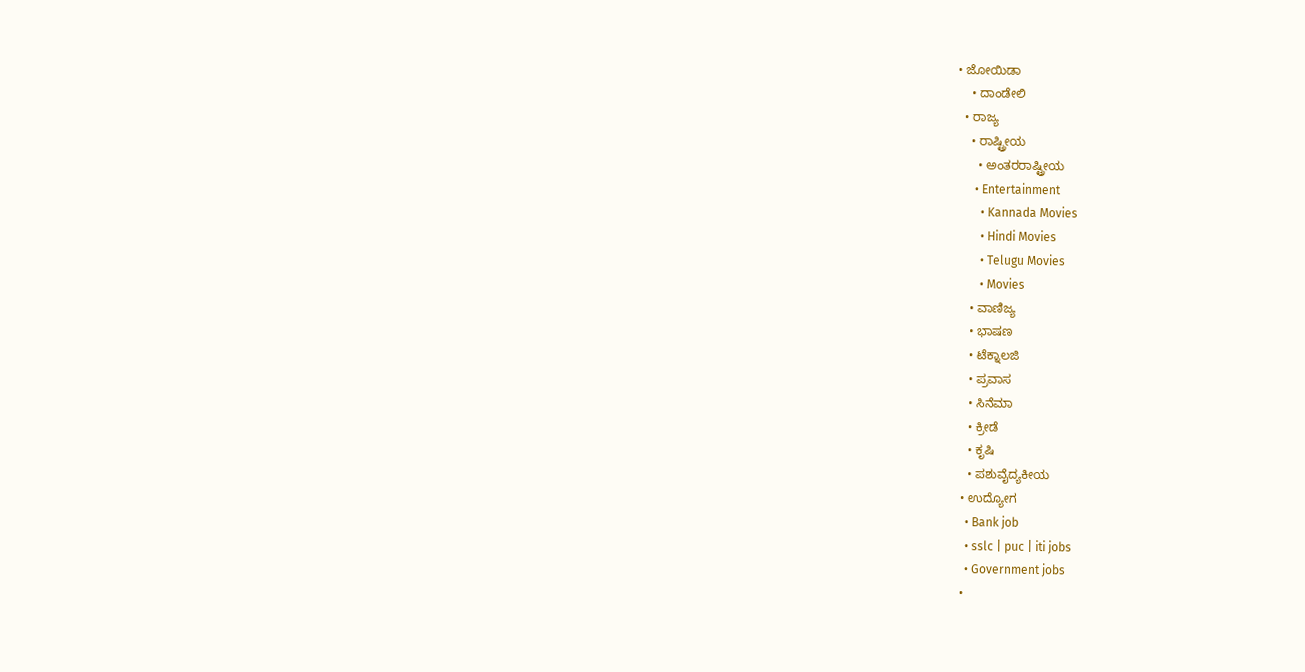• ಜೋಯಿಡಾ
    • ದಾಂಡೇಲಿ
  • ರಾಜ್ಯ
    • ರಾಷ್ಟ್ರೀಯ
      • ಅಂತರರಾಷ್ಟ್ರೀಯ
      • Entertainment
        • Kannada Movies
        • Hindi Movies
        • Telugu Movies
        • Movies
    • ವಾಣಿಜ್ಯ
    • ಭಾಷಣ
    • ಟೆಕ್ನಾಲಜಿ
    • ಪ್ರವಾಸ
    • ಸಿನೆಮಾ
    • ಕ್ರೀಡೆ
    • ಕೃಷಿ
    • ಪಶುವೈದ್ಯಕೀಯ
  • ಉದ್ಯೋಗ
    • Bank job
    • sslc | puc | iti jobs
    • Government jobs
  •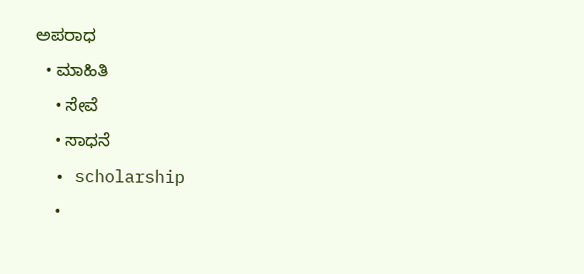ಅಪರಾಧ
  • ಮಾಹಿತಿ
    • ಸೇವೆ
    • ಸಾಧನೆ
  • scholarship
    •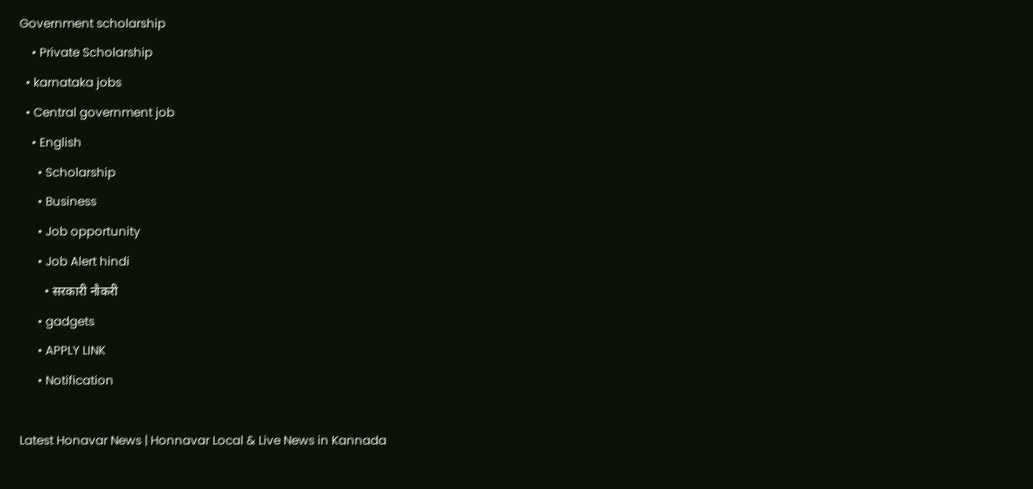Government scholarship
    • Private Scholarship
  • karnataka jobs
  • Central government job
    • English
      • Scholarship
      • Business
      • Job opportunity
      • Job Alert hindi
        • सरकारी नौकरी
      • gadgets
      • APPLY LINK
      • Notification

Latest Honavar News | Honnavar Local & Live News in Kannada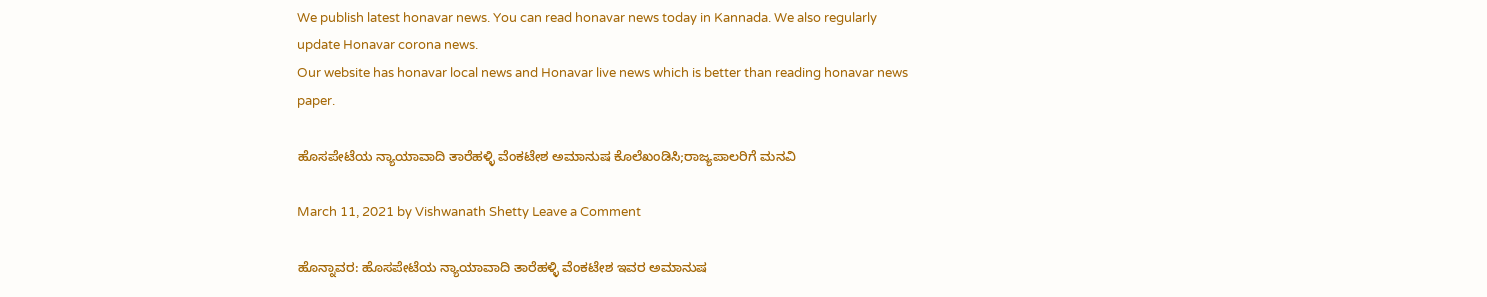We publish latest honavar news. You can read honavar news today in Kannada. We also regularly update Honavar corona news.
Our website has honavar local news and Honavar live news which is better than reading honavar news paper.

ಹೊಸಪೇಟೆಯ ನ್ಯಾಯಾವಾದಿ ತಾರೆಹಳ್ಳಿ ವೆಂಕಟೇಶ ಅಮಾನುಷ ಕೊಲೆಖಂಡಿಸಿ;ರಾಜ್ಯಪಾಲರಿಗೆ ಮನವಿ

March 11, 2021 by Vishwanath Shetty Leave a Comment

ಹೊನ್ನಾವರ: ಹೊಸಪೇಟೆಯ ನ್ಯಾಯಾವಾದಿ ತಾರೆಹಳ್ಳಿ ವೆಂಕಟೇಶ ಇವರ ಅಮಾನುಷ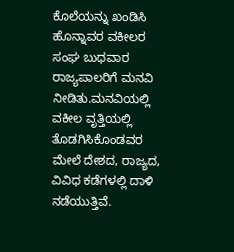ಕೊಲೆಯನ್ನು ಖಂಡಿಸಿ ಹೊನ್ನಾವರ ವಕೀಲರ ಸಂಘ ಬುಧವಾರ ರಾಜ್ಯಪಾಲರಿಗೆ ಮನವಿ ನೀಡಿತು.ಮನವಿಯಲ್ಲಿ ವಕೀಲ ವೃತ್ತಿಯಲ್ಲಿ ತೊಡಗಿಸಿಕೊಂಡವರ ಮೇಲೆ ದೇಶದ, ರಾಜ್ಯದ, ವಿವಿಧ ಕಡೆಗಳಲ್ಲಿ ದಾಳಿ ನಡೆಯುತ್ತಿವೆ.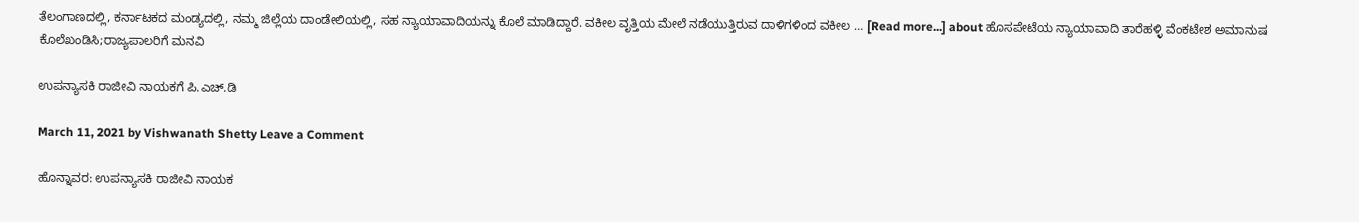ತೆಲಂಗಾಣದಲ್ಲಿ, ಕರ್ನಾಟಕದ ಮಂಡ್ಯದಲ್ಲಿ, ನಮ್ಮ ಜಿಲ್ಲೆಯ ದಾಂಡೇಲಿಯಲ್ಲಿ, ಸಹ ನ್ಯಾಯಾವಾದಿಯನ್ನು ಕೊಲೆ ಮಾಡಿದ್ದಾರೆ. ವಕೀಲ ವೃತ್ತಿಯ ಮೇಲೆ ನಡೆಯುತ್ತಿರುವ ದಾಳಿಗಳಿಂದ ವಕೀಲ … [Read more...] about ಹೊಸಪೇಟೆಯ ನ್ಯಾಯಾವಾದಿ ತಾರೆಹಳ್ಳಿ ವೆಂಕಟೇಶ ಅಮಾನುಷ ಕೊಲೆಖಂಡಿಸಿ;ರಾಜ್ಯಪಾಲರಿಗೆ ಮನವಿ

ಉಪನ್ಯಾಸಕಿ ರಾಜೀವಿ ನಾಯಕಗೆ ಪಿ.ಎಚ್.ಡಿ

March 11, 2021 by Vishwanath Shetty Leave a Comment

ಹೊನ್ನಾವರ: ಉಪನ್ಯಾಸಕಿ ರಾಜೀವಿ ನಾಯಕ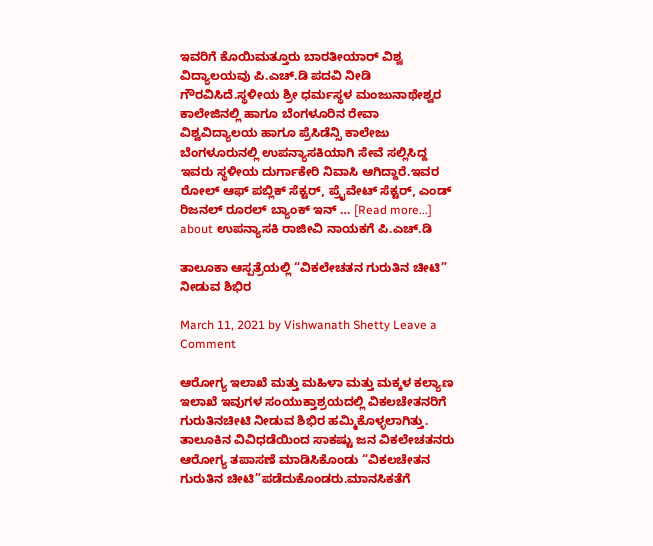ಇವರಿಗೆ ಕೊಯಿಮತ್ತೂರು ಬಾರತೀಯಾರ್ ವಿಶ್ವ ವಿದ್ಯಾಲಯವು ಪಿ.ಎಚ್.ಡಿ ಪದವಿ ನೀಡಿ ಗೌರವಿಸಿದೆ.ಸ್ಥಳೀಯ ಶ್ರೀ ಧರ್ಮಸ್ಥಳ ಮಂಜುನಾಥೇಶ್ವರ ಕಾಲೇಜಿನಲ್ಲಿ ಹಾಗೂ ಬೆಂಗಳೂರಿನ ರೇವಾ ವಿಶ್ವವಿದ್ಯಾಲಯ ಹಾಗೂ ಪ್ರೆಸಿಡೆನ್ಸಿ ಕಾಲೇಜು ಬೆಂಗಳೂರುನಲ್ಲಿ ಉಪನ್ಯಾಸಕಿಯಾಗಿ ಸೇವೆ ಸಲ್ಲಿಸಿದ್ದ ಇವರು ಸ್ಥಳೀಯ ದುರ್ಗಾಕೇರಿ ನಿವಾಸಿ ಆಗಿದ್ದಾರೆ.ಇವರ ರೋಲ್ ಆಫ್ ಪಬ್ಲಿಕ್ ಸೆಕ್ಟರ್, ಪ್ರೈವೇಟ್ ಸೆಕ್ಟರ್, ಎಂಡ್ ರಿಜನಲ್ ರೂರಲ್ ಬ್ಯಾಂಕ್ ಇನ್ … [Read more...] about ಉಪನ್ಯಾಸಕಿ ರಾಜೀವಿ ನಾಯಕಗೆ ಪಿ.ಎಚ್.ಡಿ

ತಾಲೂಕಾ ಆಸ್ಪತ್ರೆಯಲ್ಲಿ “ವಿಕಲೇಚತನ ಗುರುತಿನ ಚೀಟಿ” ನೀಡುವ ಶಿಭಿರ

March 11, 2021 by Vishwanath Shetty Leave a Comment

ಆರೋಗ್ಯ ಇಲಾಖೆ ಮತ್ತು ಮಹಿಳಾ ಮತ್ತು ಮಕ್ಕಳ ಕಲ್ಯಾಣ ಇಲಾಖೆ ಇವುಗಳ ಸಂಯುಕ್ತಾಶ್ರಯದಲ್ಲಿ ವಿಕಲಚೇತನರಿಗೆ ಗುರುತಿನಚೀಟಿ ನೀಡುವ ಶಿಭಿರ ಹಮ್ಮಿಕೊಳ್ಳಲಾಗಿತ್ತು. ತಾಲೂಕಿನ ವಿವಿಧಡೆಯಿಂದ ಸಾಕಷ್ಟು ಜನ ವಿಕಲೇಚತನರು ಆರೋಗ್ಯ ತಪಾಸಣೆ ಮಾಡಿಸಿಕೊಂಡು “ವಿಕಲಚೇತನ ಗುರುತಿನ ಚೀಟಿ”ಪಡೆದುಕೊಂಡರು.ಮಾನಸಿಕತೆಗೆ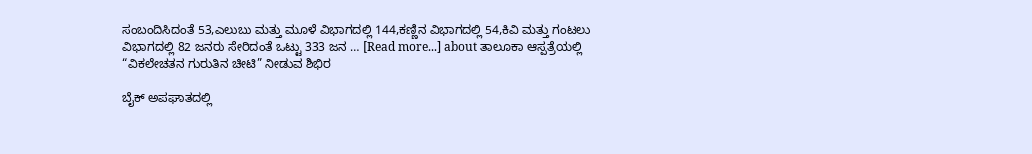ಸಂಬಂದಿಸಿದಂತೆ 53,ಎಲುಬು ಮತ್ತು ಮೂಳೆ ವಿಭಾಗದಲ್ಲಿ 144,ಕಣ್ಣಿನ ವಿಭಾಗದಲ್ಲಿ 54,ಕಿವಿ ಮತ್ತು ಗಂಟಲು ವಿಭಾಗದಲ್ಲಿ 82 ಜನರು ಸೇರಿದಂತೆ ಒಟ್ಟು 333 ಜನ … [Read more...] about ತಾಲೂಕಾ ಆಸ್ಪತ್ರೆಯಲ್ಲಿ “ವಿಕಲೇಚತನ ಗುರುತಿನ ಚೀಟಿ” ನೀಡುವ ಶಿಭಿರ

ಬೈಕ್ ಅಪಘಾತದಲ್ಲಿ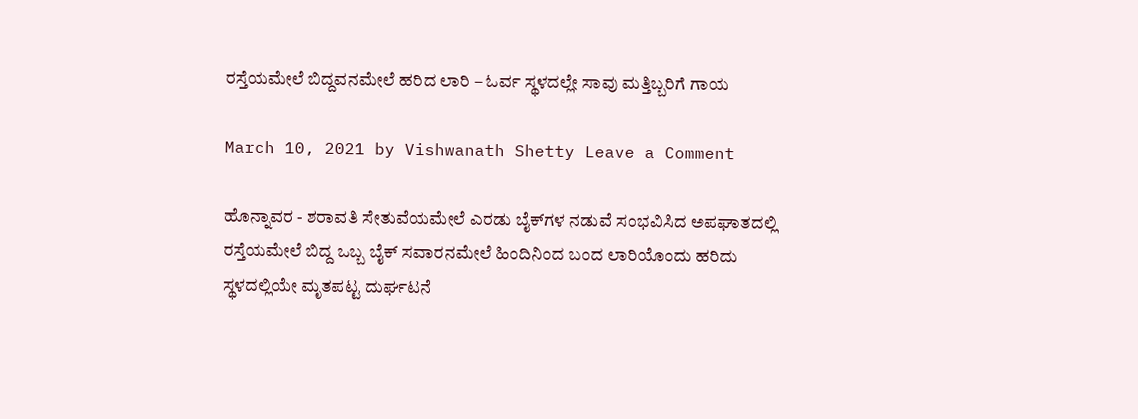ರಸ್ತೆಯಮೇಲೆ ಬಿದ್ದವನಮೇಲೆ ಹರಿದ ಲಾರಿ – ಓರ್ವ ಸ್ಥಳದಲ್ಲೇ ಸಾವು ಮತ್ತಿಬ್ಬರಿಗೆ ಗಾಯ

March 10, 2021 by Vishwanath Shetty Leave a Comment

ಹೊನ್ನಾವರ - ಶರಾವತಿ ಸೇತುವೆಯಮೇಲೆ ಎರಡು ಬೈಕ್‍ಗಳ ನಡುವೆ ಸಂಭವಿಸಿದ ಅಪಘಾತದಲ್ಲಿ ರಸ್ತೆಯಮೇಲೆ ಬಿದ್ದ ಒಬ್ಬ ಬೈಕ್ ಸವಾರನಮೇಲೆ ಹಿಂದಿನಿಂದ ಬಂದ ಲಾರಿಯೊಂದು ಹರಿದು ಸ್ಥಳದಲ್ಲಿಯೇ ಮೃತಪಟ್ಟ ದುರ್ಘಟನೆ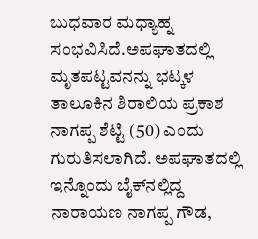ಬುಧವಾರ ಮಧ್ಯಾಹ್ನ ಸಂಭವಿಸಿದೆ.ಅಪಘಾತದಲ್ಲಿ ಮೃತಪಟ್ಟವನನ್ನು ಭಟ್ಕಳ ತಾಲೂಕಿನ ಶಿರಾಲಿಯ ಪ್ರಕಾಶ ನಾಗಪ್ಪ ಶೆಟ್ಟಿ (50) ಎಂದು ಗುರುತಿಸಲಾಗಿದೆ. ಅಪಘಾತದಲ್ಲಿ ಇನ್ನೊಂದು ಬೈಕ್‍ನಲ್ಲಿದ್ದ ನಾರಾಯಣ ನಾಗಪ್ಪ ಗೌಡ,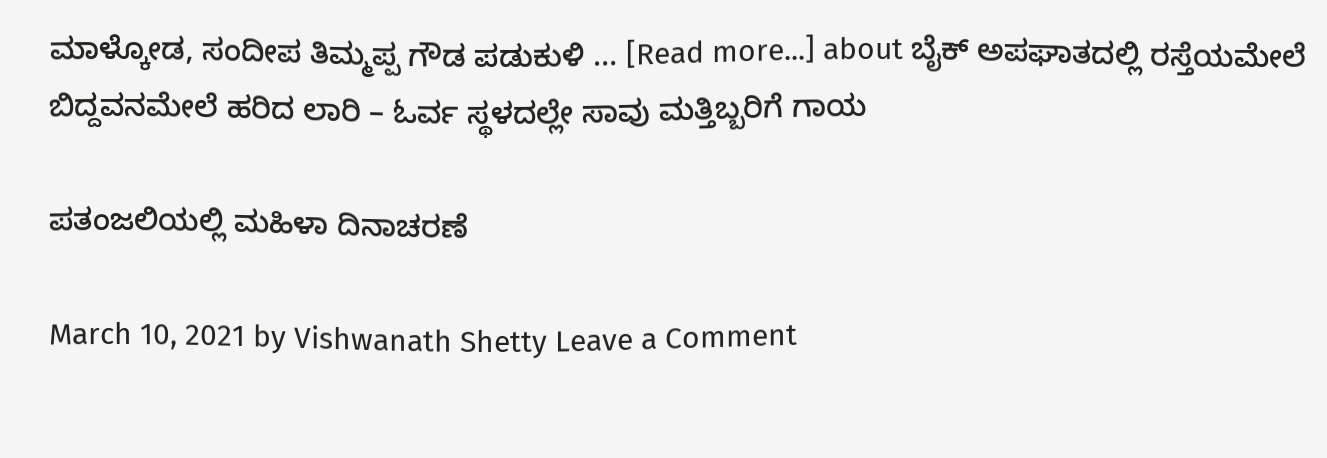ಮಾಳ್ಕೋಡ, ಸಂದೀಪ ತಿಮ್ಮಪ್ಪ ಗೌಡ ಪಡುಕುಳಿ … [Read more...] about ಬೈಕ್ ಅಪಘಾತದಲ್ಲಿ ರಸ್ತೆಯಮೇಲೆ ಬಿದ್ದವನಮೇಲೆ ಹರಿದ ಲಾರಿ – ಓರ್ವ ಸ್ಥಳದಲ್ಲೇ ಸಾವು ಮತ್ತಿಬ್ಬರಿಗೆ ಗಾಯ

ಪತಂಜಲಿಯಲ್ಲಿ ಮಹಿಳಾ ದಿನಾಚರಣೆ

March 10, 2021 by Vishwanath Shetty Leave a Comment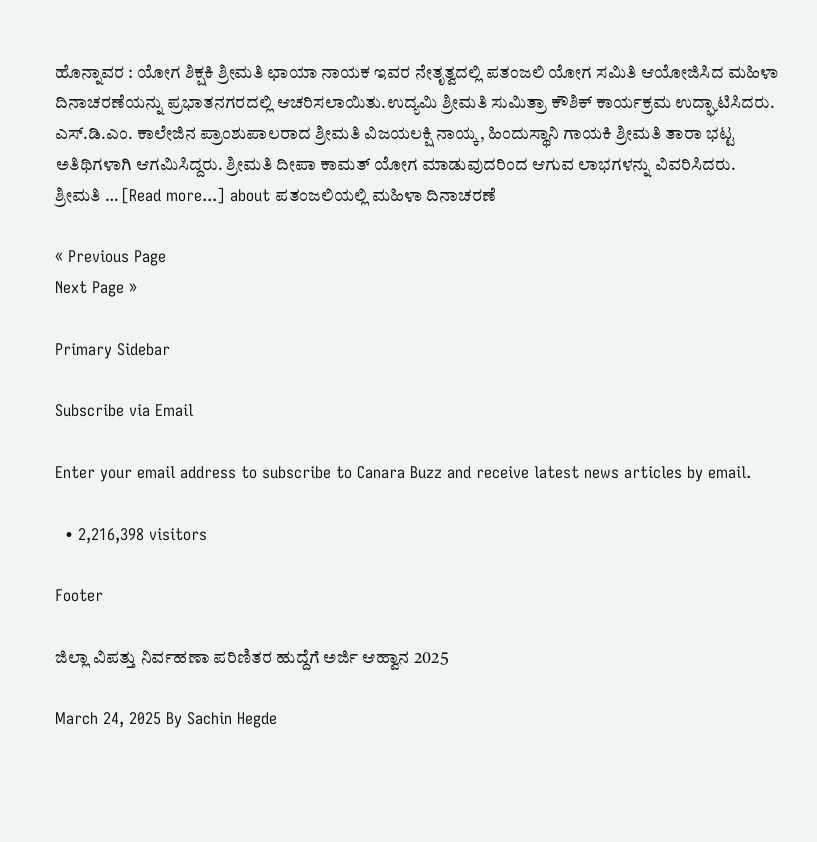ಹೊನ್ನಾವರ : ಯೋಗ ಶಿಕ್ಷಕಿ ಶ್ರೀಮತಿ ಛಾಯಾ ನಾಯಕ ಇವರ ನೇತೃತ್ವದಲ್ಲಿ ಪತಂಜಲಿ ಯೋಗ ಸಮಿತಿ ಆಯೋಜಿಸಿದ ಮಹಿಳಾ ದಿನಾಚರಣೆಯನ್ನು ಪ್ರಭಾತನಗರದಲ್ಲಿ ಆಚರಿಸಲಾಯಿತು.ಉದ್ಯಮಿ ಶ್ರೀಮತಿ ಸುಮಿತ್ರಾ ಕೌಶಿಕ್ ಕಾರ್ಯಕ್ರಮ ಉದ್ಘಾಟಿಸಿದರು. ಎಸ್.ಡಿ.ಎಂ. ಕಾಲೇಜಿನ ಪ್ರಾಂಶುಪಾಲರಾದ ಶ್ರೀಮತಿ ವಿಜಯಲಕ್ಷಿ ನಾಯ್ಕ, ಹಿಂದುಸ್ಥಾನಿ ಗಾಯಕಿ ಶ್ರೀಮತಿ ತಾರಾ ಭಟ್ಟ ಅತಿಥಿಗಳಾಗಿ ಆಗಮಿಸಿದ್ದರು. ಶ್ರೀಮತಿ ದೀಪಾ ಕಾಮತ್ ಯೋಗ ಮಾಡುವುದರಿಂದ ಆಗುವ ಲಾಭಗಳನ್ನು ವಿವರಿಸಿದರು. ಶ್ರೀಮತಿ … [Read more...] about ಪತಂಜಲಿಯಲ್ಲಿ ಮಹಿಳಾ ದಿನಾಚರಣೆ

« Previous Page
Next Page »

Primary Sidebar

Subscribe via Email

Enter your email address to subscribe to Canara Buzz and receive latest news articles by email.

  • 2,216,398 visitors

Footer

ಜಿಲ್ಲಾ ವಿಪತ್ತು ನಿರ್ವಹಣಾ ಪರಿಣಿತರ ಹುದ್ದೆಗೆ ಅರ್ಜಿ ಆಹ್ವಾನ 2025

March 24, 2025 By Sachin Hegde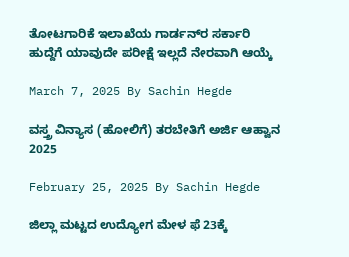ತೋಟಗಾರಿಕೆ ಇಲಾಖೆಯ ಗಾರ್ಡನ್‌ರ ಸರ್ಕಾರಿ ಹುದ್ದೆಗೆ ಯಾವುದೇ ಪರೀಕ್ಷೆ ಇಲ್ಲದೆ ನೇರವಾಗಿ ಆಯ್ಕೆ

March 7, 2025 By Sachin Hegde

ವಸ್ತ್ರ ವಿನ್ಯಾಸ (ಹೋಲಿಗೆ) ತರಬೇತಿಗೆ ಅರ್ಜಿ ಆಹ್ವಾನ 2025

February 25, 2025 By Sachin Hegde

ಜಿಲ್ಲಾ ಮಟ್ಟದ ಉದ್ಯೋಗ ಮೇಳ ಫೆ 23ಕ್ಕೆ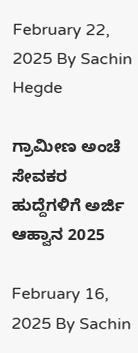February 22, 2025 By Sachin Hegde

ಗ್ರಾಮೀಣ ಅಂಚೆ ಸೇವಕರ ಹುದ್ದೆಗಳಿಗೆ ಅರ್ಜಿ ಆಹ್ವಾನ 2025

February 16, 2025 By Sachin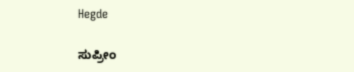Hegde

ಸುಪ್ರೀಂ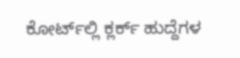ಕೋರ್ಟ್‌ಲ್ಲಿ ಕ್ಲರ್ಕ್ ಹುದ್ದೆಗಳ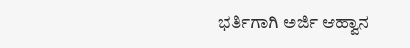ಭರ್ತಿಗಾಗಿ ಅರ್ಜಿ ಆಹ್ವಾನ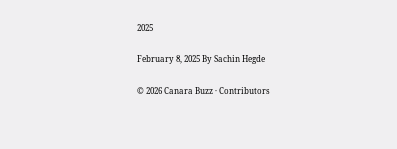2025

February 8, 2025 By Sachin Hegde

© 2026 Canara Buzz · Contributors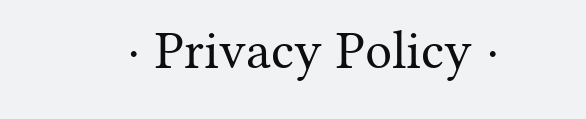· Privacy Policy ·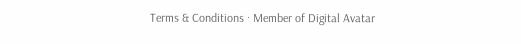Terms & Conditions · Member of Digital Avatar